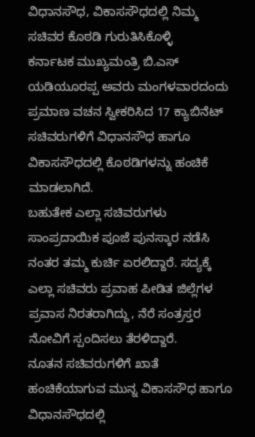ವಿಧಾನಸೌಧ, ವಿಕಾಸಸೌಧದಲ್ಲಿ ನಿಮ್ಮ ಸಚಿವರ ಕೊಠಡಿ ಗುರುತಿಸಿಕೊಳ್ಳಿ
ಕರ್ನಾಟಕ ಮುಖ್ಯಮಂತ್ರಿ ಬಿ.ಎಸ್ ಯಡಿಯೂರಪ್ಪ ಅವರು ಮಂಗಳವಾರದಂದು ಪ್ರಮಾಣ ವಚನ ಸ್ವೀಕರಿಸಿದ 17 ಕ್ಯಾಬಿನೆಟ್ ಸಚಿವರುಗಳಿಗೆ ವಿಧಾನಸೌಧ ಹಾಗೂ ವಿಕಾಸಸೌಧದಲ್ಲಿ ಕೊಠಡಿಗಳನ್ನು ಹಂಚಿಕೆ ಮಾಡಲಾಗಿದೆ.
ಬಹುತೇಕ ಎಲ್ಲಾ ಸಚಿವರುಗಳು ಸಾಂಪ್ರದಾಯಿಕ ಪೂಜೆ ಪುನಸ್ಕಾರ ನಡೆಸಿ ನಂತರ ತಮ್ಮ ಕುರ್ಚಿ ಏರಲಿದ್ದಾರೆ. ಸದ್ಯಕ್ಕೆ ಎಲ್ಲಾ ಸಚಿವರು ಪ್ರವಾಹ ಪೀಡಿತ ಜಿಲ್ಲೆಗಳ ಪ್ರವಾಸ ನಿರತರಾಗಿದ್ದು, ನೆರೆ ಸಂತ್ರಸ್ತರ ನೋವಿಗೆ ಸ್ಪಂದಿಸಲು ತೆರಳಿದ್ದಾರೆ.
ನೂತನ ಸಚಿವರುಗಳಿಗೆ ಖಾತೆ ಹಂಚಿಕೆಯಾಗುವ ಮುನ್ನ ವಿಕಾಸಸೌಧ ಹಾಗೂ ವಿಧಾನಸೌಧದಲ್ಲಿ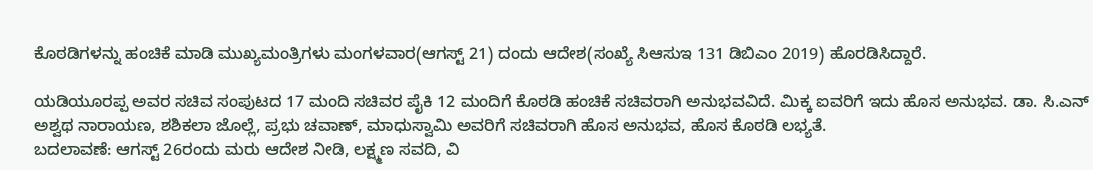ಕೊಠಡಿಗಳನ್ನು ಹಂಚಿಕೆ ಮಾಡಿ ಮುಖ್ಯಮಂತ್ರಿಗಳು ಮಂಗಳವಾರ(ಆಗಸ್ಟ್ 21) ದಂದು ಆದೇಶ(ಸಂಖ್ಯೆ ಸಿಆಸುಇ 131 ಡಿಬಿಎಂ 2019) ಹೊರಡಿಸಿದ್ದಾರೆ.

ಯಡಿಯೂರಪ್ಪ ಅವರ ಸಚಿವ ಸಂಪುಟದ 17 ಮಂದಿ ಸಚಿವರ ಪೈಕಿ 12 ಮಂದಿಗೆ ಕೊಠಡಿ ಹಂಚಿಕೆ ಸಚಿವರಾಗಿ ಅನುಭವವಿದೆ. ಮಿಕ್ಕ ಐವರಿಗೆ ಇದು ಹೊಸ ಅನುಭವ. ಡಾ. ಸಿ.ಎನ್ ಅಶ್ವಥ ನಾರಾಯಣ, ಶಶಿಕಲಾ ಜೊಲ್ಲೆ, ಪ್ರಭು ಚವಾಣ್, ಮಾಧುಸ್ವಾಮಿ ಅವರಿಗೆ ಸಚಿವರಾಗಿ ಹೊಸ ಅನುಭವ, ಹೊಸ ಕೊಠಡಿ ಲಭ್ಯತೆ.
ಬದಲಾವಣೆ: ಆಗಸ್ಟ್ 26ರಂದು ಮರು ಆದೇಶ ನೀಡಿ, ಲಕ್ಷ್ಮಣ ಸವದಿ, ವಿ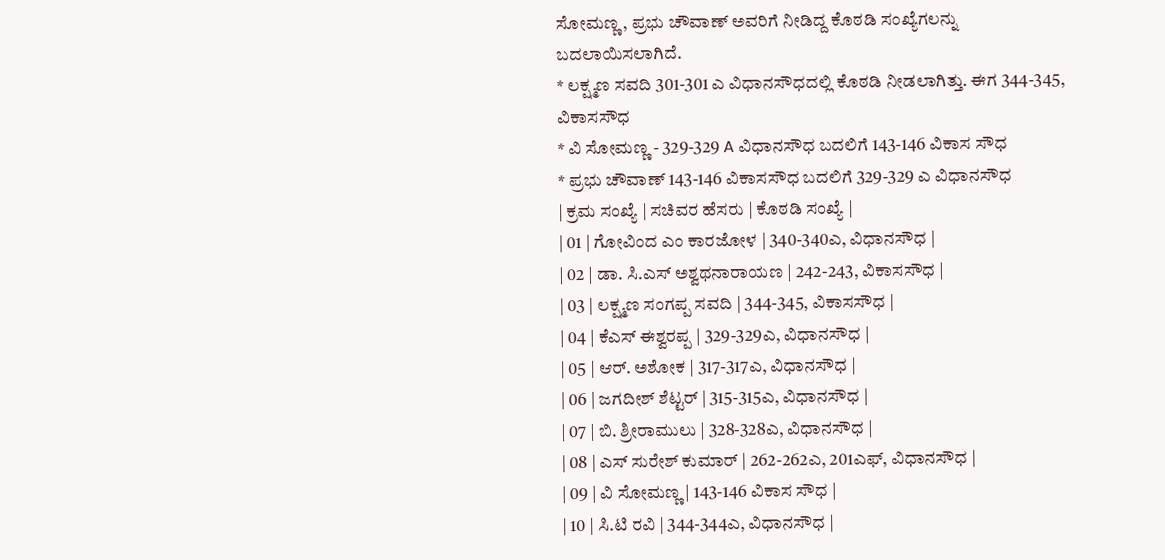ಸೋಮಣ್ಣ, ಪ್ರಭು ಚೌವಾಣ್ ಅವರಿಗೆ ನೀಡಿದ್ದ ಕೊಠಡಿ ಸಂಖ್ಯೆಗಲನ್ನು ಬದಲಾಯಿಸಲಾಗಿದೆ.
* ಲಕ್ಷ್ಮಣ ಸವದಿ 301-301 ಎ ವಿಧಾನಸೌಧದಲ್ಲಿ ಕೊಠಡಿ ನೀಡಲಾಗಿತ್ತು. ಈಗ 344-345, ವಿಕಾಸಸೌಧ
* ವಿ ಸೋಮಣ್ಣ - 329-329 A ವಿಧಾನಸೌಧ ಬದಲಿಗೆ 143-146 ವಿಕಾಸ ಸೌಧ
* ಪ್ರಭು ಚೌವಾಣ್ 143-146 ವಿಕಾಸಸೌಧ ಬದಲಿಗೆ 329-329 ಎ ವಿಧಾನಸೌಧ
| ಕ್ರಮ ಸಂಖ್ಯೆ | ಸಚಿವರ ಹೆಸರು | ಕೊಠಡಿ ಸಂಖ್ಯೆ |
| 01 | ಗೋವಿಂದ ಎಂ ಕಾರಜೋಳ | 340-340ಎ, ವಿಧಾನಸೌಧ |
| 02 | ಡಾ. ಸಿ.ಎಸ್ ಅಶ್ವಥನಾರಾಯಣ | 242-243, ವಿಕಾಸಸೌಧ |
| 03 | ಲಕ್ಷ್ಮಣ ಸಂಗಪ್ಪ ಸವದಿ | 344-345, ವಿಕಾಸಸೌಧ |
| 04 | ಕೆಎಸ್ ಈಶ್ವರಪ್ಪ | 329-329ಎ, ವಿಧಾನಸೌಧ |
| 05 | ಆರ್. ಅಶೋಕ | 317-317ಎ, ವಿಧಾನಸೌಧ |
| 06 | ಜಗದೀಶ್ ಶೆಟ್ಟರ್ | 315-315ಎ, ವಿಧಾನಸೌಧ |
| 07 | ಬಿ. ಶ್ರೀರಾಮುಲು | 328-328ಎ, ವಿಧಾನಸೌಧ |
| 08 | ಎಸ್ ಸುರೇಶ್ ಕುಮಾರ್ | 262-262ಎ, 201ಎಫ್, ವಿಧಾನಸೌಧ |
| 09 | ವಿ ಸೋಮಣ್ಣ | 143-146 ವಿಕಾಸ ಸೌಧ |
| 10 | ಸಿ.ಟಿ ರವಿ | 344-344ಎ, ವಿಧಾನಸೌಧ |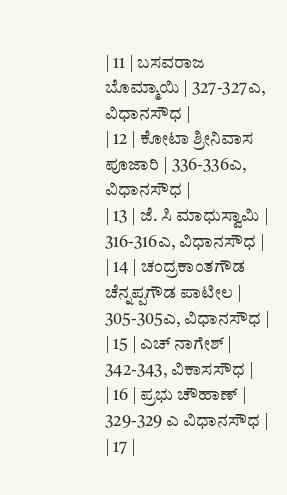| 11 | ಬಸವರಾಜ ಬೊಮ್ಮಾಯಿ | 327-327ಎ, ವಿಧಾನಸೌಧ |
| 12 | ಕೋಟಾ ಶ್ರೀನಿವಾಸ ಪೂಜಾರಿ | 336-336ಎ, ವಿಧಾನಸೌಧ |
| 13 | ಜೆ. ಸಿ ಮಾಧುಸ್ವಾಮಿ | 316-316ಎ, ವಿಧಾನಸೌಧ |
| 14 | ಚಂದ್ರಕಾಂತಗೌಡ ಚೆನ್ನಪ್ಪಗೌಡ ಪಾಟೀಲ | 305-305ಎ, ವಿಧಾನಸೌಧ |
| 15 | ಎಚ್ ನಾಗೇಶ್ | 342-343, ವಿಕಾಸಸೌಧ |
| 16 | ಪ್ರಭು ಚೌಹಾಣ್ | 329-329 ಎ ವಿಧಾನಸೌಧ |
| 17 |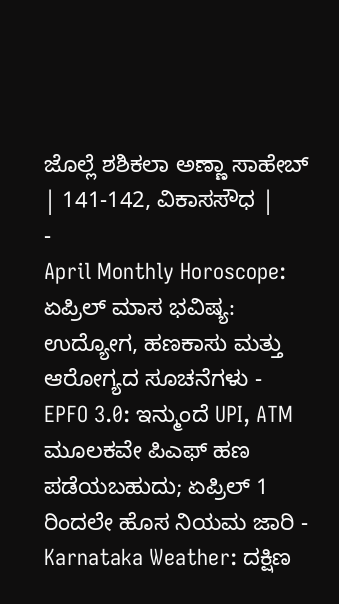ಜೊಲ್ಲೆ ಶಶಿಕಲಾ ಅಣ್ಣಾ ಸಾಹೇಬ್ | 141-142, ವಿಕಾಸಸೌಧ |
-
April Monthly Horoscope: ಏಪ್ರಿಲ್ ಮಾಸ ಭವಿಷ್ಯ: ಉದ್ಯೋಗ, ಹಣಕಾಸು ಮತ್ತು ಆರೋಗ್ಯದ ಸೂಚನೆಗಳು -
EPFO 3.0: ಇನ್ಮುಂದೆ UPI, ATM ಮೂಲಕವೇ ಪಿಎಫ್ ಹಣ ಪಡೆಯಬಹುದು; ಏಪ್ರಿಲ್ 1 ರಿಂದಲೇ ಹೊಸ ನಿಯಮ ಜಾರಿ -
Karnataka Weather: ದಕ್ಷಿಣ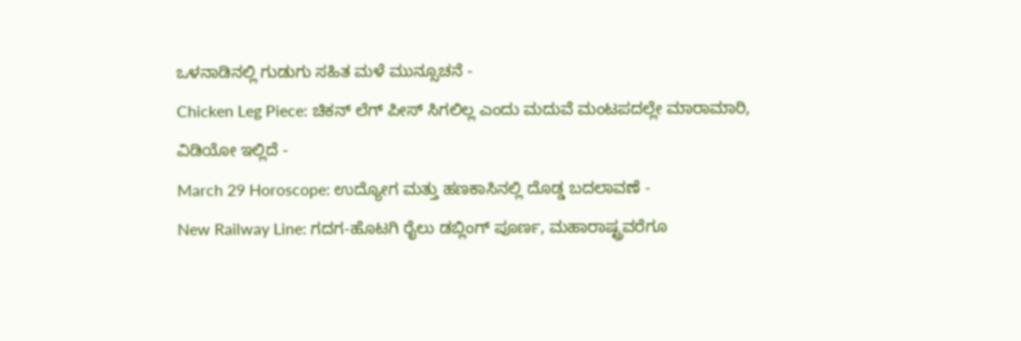ಒಳನಾಡಿನಲ್ಲಿ ಗುಡುಗು ಸಹಿತ ಮಳೆ ಮುನ್ಸೂಚನೆ -
Chicken Leg Piece: ಚಿಕನ್ ಲೆಗ್ ಪೀಸ್ ಸಿಗಲಿಲ್ಲ ಎಂದು ಮದುವೆ ಮಂಟಪದಲ್ಲೇ ಮಾರಾಮಾರಿ, ವಿಡಿಯೋ ಇಲ್ಲಿದೆ -
March 29 Horoscope: ಉದ್ಯೋಗ ಮತ್ತು ಹಣಕಾಸಿನಲ್ಲಿ ದೊಡ್ಡ ಬದಲಾವಣೆ -
New Railway Line: ಗದಗ-ಹೊಟಗಿ ರೈಲು ಡಬ್ಲಿಂಗ್ ಪೂರ್ಣ, ಮಹಾರಾಷ್ಟ್ರವರೆಗೂ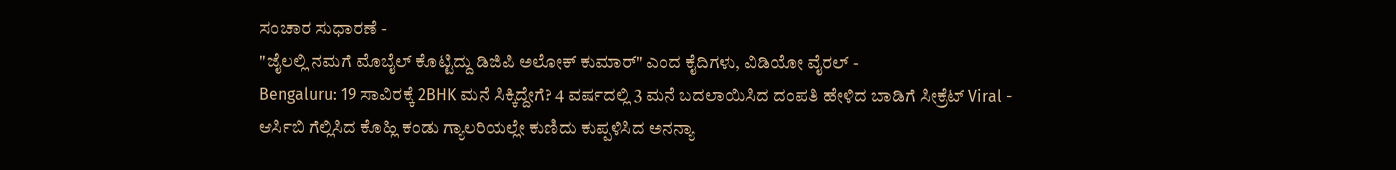ಸಂಚಾರ ಸುಧಾರಣೆ -
"ಜೈಲಲ್ಲಿ ನಮಗೆ ಮೊಬೈಲ್ ಕೊಟ್ಟಿದ್ದು ಡಿಜಿಪಿ ಅಲೋಕ್ ಕುಮಾರ್" ಎಂದ ಕೈದಿಗಳು, ವಿಡಿಯೋ ವೈರಲ್ -
Bengaluru: 19 ಸಾವಿರಕ್ಕೆ 2BHK ಮನೆ ಸಿಕ್ಕಿದ್ದೇಗೆ? 4 ವರ್ಷದಲ್ಲಿ 3 ಮನೆ ಬದಲಾಯಿಸಿದ ದಂಪತಿ ಹೇಳಿದ ಬಾಡಿಗೆ ಸೀಕ್ರೆಟ್ Viral -
ಆರ್ಸಿಬಿ ಗೆಲ್ಲಿಸಿದ ಕೊಹ್ಲಿ ಕಂಡು ಗ್ಯಾಲರಿಯಲ್ಲೇ ಕುಣಿದು ಕುಪ್ಪಳಿಸಿದ ಅನನ್ಯಾ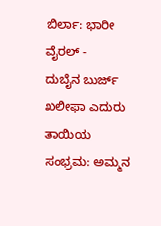ಬಿರ್ಲಾ: ಭಾರೀ ವೈರಲ್ -
ದುಬೈನ ಬುರ್ಜ್ ಖಲೀಫಾ ಎದುರು ತಾಯಿಯ ಸಂಭ್ರಮ: ಅಮ್ಮನ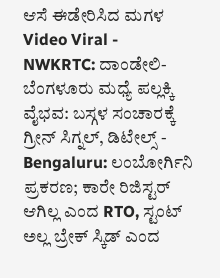ಆಸೆ ಈಡೇರಿಸಿದ ಮಗಳ Video Viral -
NWKRTC: ದಾಂಡೇಲಿ-ಬೆಂಗಳೂರು ಮಧ್ಯೆ ಪಲ್ಲಕ್ಕಿ ವೈಭವ: ಬಸ್ಗಳ ಸಂಚಾರಕ್ಕೆ ಗ್ರೀನ್ ಸಿಗ್ನಲ್, ಡಿಟೇಲ್ಸ್ -
Bengaluru: ಲಂಬೋರ್ಗಿನಿ ಪ್ರಕರಣ; ಕಾರೇ ರಿಜಿಸ್ಟರ್ ಆಗಿಲ್ಲ ಎಂದ RTO, ಸ್ಟಂಟ್ ಅಲ್ಲ ಬ್ರೇಕ್ ಸ್ಕಿಡ್ ಎಂದ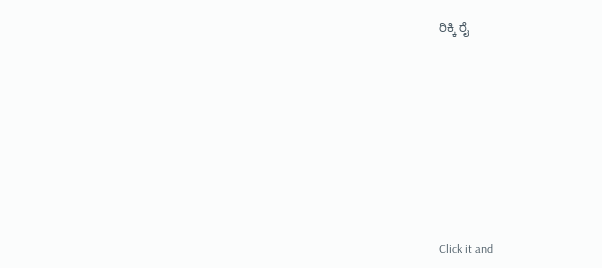ರಿಕ್ಕಿ ರೈ












Click it and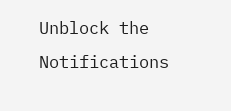Unblock the Notifications